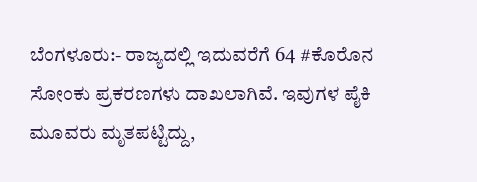ಬೆಂಗಳೂರು:- ರಾಜ್ಯದಲ್ಲಿ ಇದುವರೆಗೆ 64 #ಕೊರೊನ ಸೋಂಕು ಪ್ರಕರಣಗಳು ದಾಖಲಾಗಿವೆ. ಇವುಗಳ ಪೈಕಿ ಮೂವರು ಮೃತಪಟ್ಟಿದ್ದು,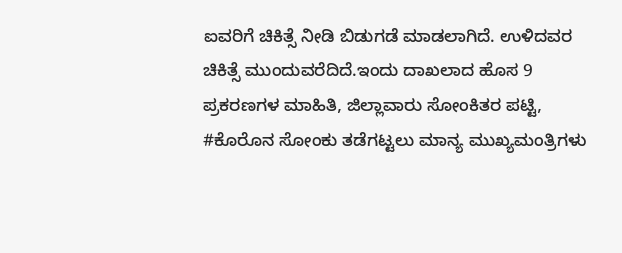ಐವರಿಗೆ ಚಿಕಿತ್ಸೆ ನೀಡಿ ಬಿಡುಗಡೆ ಮಾಡಲಾಗಿದೆ. ಉಳಿದವರ ಚಿಕಿತ್ಸೆ ಮುಂದುವರೆದಿದೆ.ಇಂದು ದಾಖಲಾದ ಹೊಸ 9 ಪ್ರಕರಣಗಳ ಮಾಹಿತಿ, ಜಿಲ್ಲಾವಾರು ಸೋಂಕಿತರ ಪಟ್ಟಿ, #ಕೊರೊನ ಸೋಂಕು ತಡೆಗಟ್ಟಲು ಮಾನ್ಯ ಮುಖ್ಯಮಂತ್ರಿಗಳು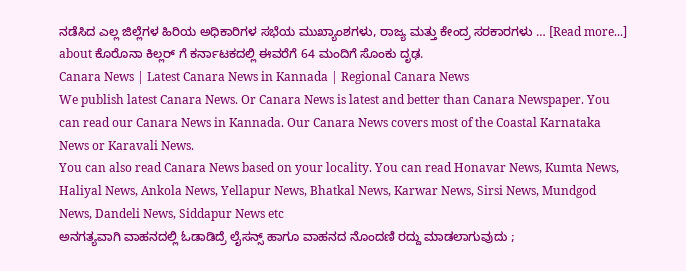ನಡೆಸಿದ ಎಲ್ಲ ಜಿಲ್ಲೆಗಳ ಹಿರಿಯ ಅಧಿಕಾರಿಗಳ ಸಭೆಯ ಮುಖ್ಯಾಂಶಗಳು, ರಾಜ್ಯ ಮತ್ತು ಕೇಂದ್ರ ಸರಕಾರಗಳು … [Read more...] about ಕೊರೊನಾ ಕಿಲ್ಲರ್ ಗೆ ಕರ್ನಾಟಕದಲ್ಲಿ ಈವರೆಗೆ 64 ಮಂದಿಗೆ ಸೊಂಕು ದೃಢ.
Canara News | Latest Canara News in Kannada | Regional Canara News
We publish latest Canara News. Or Canara News is latest and better than Canara Newspaper. You can read our Canara News in Kannada. Our Canara News covers most of the Coastal Karnataka News or Karavali News.
You can also read Canara News based on your locality. You can read Honavar News, Kumta News, Haliyal News, Ankola News, Yellapur News, Bhatkal News, Karwar News, Sirsi News, Mundgod News, Dandeli News, Siddapur News etc
ಅನಗತ್ಯವಾಗಿ ವಾಹನದಲ್ಲಿ ಓಡಾಡಿದ್ರೆ ಲೈಸನ್ಸ್ ಹಾಗೂ ವಾಹನದ ನೊಂದಣಿ ರದ್ದು ಮಾಡಲಾಗುವುದು ;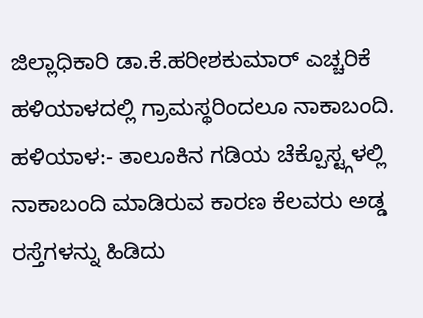ಜಿಲ್ಲಾಧಿಕಾರಿ ಡಾ.ಕೆ.ಹರೀಶಕುಮಾರ್ ಎಚ್ಚರಿಕೆ
ಹಳಿಯಾಳದಲ್ಲಿ ಗ್ರಾಮಸ್ಥರಿಂದಲೂ ನಾಕಾಬಂದಿ.
ಹಳಿಯಾಳ:- ತಾಲೂಕಿನ ಗಡಿಯ ಚೆಕ್ಪೊಸ್ಟ್ಗಳಲ್ಲಿ ನಾಕಾಬಂದಿ ಮಾಡಿರುವ ಕಾರಣ ಕೆಲವರು ಅಡ್ಡ ರಸ್ತೆಗಳನ್ನು ಹಿಡಿದು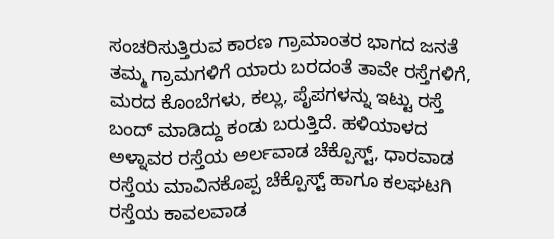ಸಂಚರಿಸುತ್ತಿರುವ ಕಾರಣ ಗ್ರಾಮಾಂತರ ಭಾಗದ ಜನತೆ ತಮ್ಮ ಗ್ರಾಮಗಳಿಗೆ ಯಾರು ಬರದಂತೆ ತಾವೇ ರಸ್ತೆಗಳಿಗೆ, ಮರದ ಕೊಂಬೆಗಳು, ಕಲ್ಲು, ಪೈಪಗಳನ್ನು ಇಟ್ಟು ರಸ್ತೆ ಬಂದ್ ಮಾಡಿದ್ದು ಕಂಡು ಬರುತ್ತಿದೆ. ಹಳಿಯಾಳದ ಅಳ್ನಾವರ ರಸ್ತೆಯ ಅರ್ಲವಾಡ ಚೆಕ್ಪೊಸ್ಟ್, ಧಾರವಾಡ ರಸ್ತೆಯ ಮಾವಿನಕೊಪ್ಪ ಚೆಕ್ಪೊಸ್ಟ್ ಹಾಗೂ ಕಲಘಟಗಿ ರಸ್ತೆಯ ಕಾವಲವಾಡ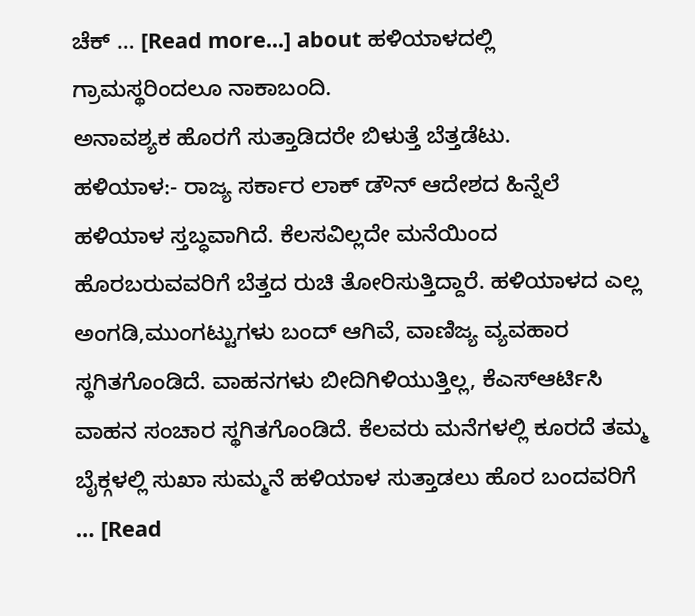ಚೆಕ್ … [Read more...] about ಹಳಿಯಾಳದಲ್ಲಿ ಗ್ರಾಮಸ್ಥರಿಂದಲೂ ನಾಕಾಬಂದಿ.
ಅನಾವಶ್ಯಕ ಹೊರಗೆ ಸುತ್ತಾಡಿದರೇ ಬಿಳುತ್ತೆ ಬೆತ್ತಡೆಟು.
ಹಳಿಯಾಳ:- ರಾಜ್ಯ ಸರ್ಕಾರ ಲಾಕ್ ಡೌನ್ ಆದೇಶದ ಹಿನ್ನೆಲೆ ಹಳಿಯಾಳ ಸ್ತಬ್ಧವಾಗಿದೆ. ಕೆಲಸವಿಲ್ಲದೇ ಮನೆಯಿಂದ ಹೊರಬರುವವರಿಗೆ ಬೆತ್ತದ ರುಚಿ ತೋರಿಸುತ್ತಿದ್ದಾರೆ. ಹಳಿಯಾಳದ ಎಲ್ಲ ಅಂಗಡಿ,ಮುಂಗಟ್ಟುಗಳು ಬಂದ್ ಆಗಿವೆ, ವಾಣಿಜ್ಯ ವ್ಯವಹಾರ ಸ್ಥಗಿತಗೊಂಡಿದೆ. ವಾಹನಗಳು ಬೀದಿಗಿಳಿಯುತ್ತಿಲ್ಲ, ಕೆಎಸ್ಆರ್ಟಿಸಿ ವಾಹನ ಸಂಚಾರ ಸ್ಥಗಿತಗೊಂಡಿದೆ. ಕೆಲವರು ಮನೆಗಳಲ್ಲಿ ಕೂರದೆ ತಮ್ಮ ಬೈಕ್ಗಳಲ್ಲಿ ಸುಖಾ ಸುಮ್ಮನೆ ಹಳಿಯಾಳ ಸುತ್ತಾಡಲು ಹೊರ ಬಂದವರಿಗೆ … [Read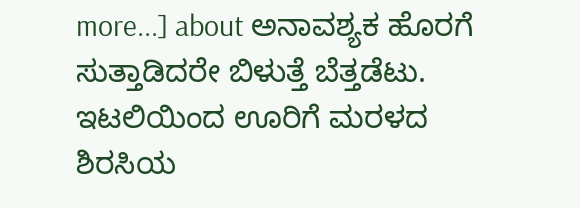more...] about ಅನಾವಶ್ಯಕ ಹೊರಗೆ ಸುತ್ತಾಡಿದರೇ ಬಿಳುತ್ತೆ ಬೆತ್ತಡೆಟು.
ಇಟಲಿಯಿಂದ ಊರಿಗೆ ಮರಳದ ಶಿರಸಿಯ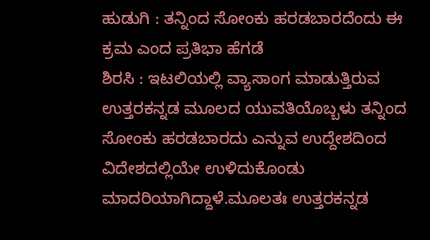ಹುಡುಗಿ : ತನ್ನಿಂದ ಸೋಂಕು ಹರಡಬಾರದೆಂದು ಈ ಕ್ರಮ ಎಂದ ಪ್ರತಿಭಾ ಹೆಗಡೆ
ಶಿರಸಿ : ಇಟಲಿಯಲ್ಲಿ ವ್ಯಾಸಾಂಗ ಮಾಡುತ್ತಿರುವ ಉತ್ತರಕನ್ನಡ ಮೂಲದ ಯುವತಿಯೊಬ್ಬಳು ತನ್ನಿಂದ ಸೋಂಕು ಹರಡಬಾರದು ಎನ್ನುವ ಉದ್ದೇಶದಿಂದ ವಿದೇಶದಲ್ಲಿಯೇ ಉಳಿದುಕೊಂಡು ಮಾದರಿಯಾಗಿದ್ದಾಳೆ.ಮೂಲತಃ ಉತ್ತರಕನ್ನಡ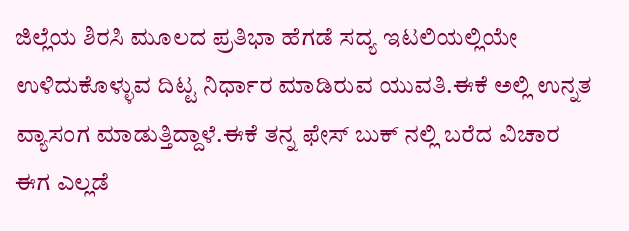ಜಿಲ್ಲೆಯ ಶಿರಸಿ ಮೂಲದ ಪ್ರತಿಭಾ ಹೆಗಡೆ ಸದ್ಯ ಇಟಲಿಯಲ್ಲಿಯೇ ಉಳಿದುಕೊಳ್ಳುವ ದಿಟ್ಟ ನಿರ್ಧಾರ ಮಾಡಿರುವ ಯುವತಿ.ಈಕೆ ಅಲ್ಲಿ ಉನ್ನತ ವ್ಯಾಸಂಗ ಮಾಡುತ್ತಿದ್ದಾಳೆ.ಈಕೆ ತನ್ನ ಫೇಸ್ ಬುಕ್ ನಲ್ಲಿ ಬರೆದ ವಿಚಾರ ಈಗ ಎಲ್ಲಡೆ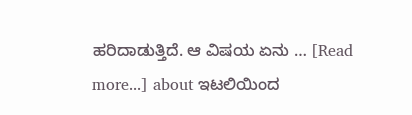ಹರಿದಾಡುತ್ತಿದೆ. ಆ ವಿಷಯ ಏನು … [Read more...] about ಇಟಲಿಯಿಂದ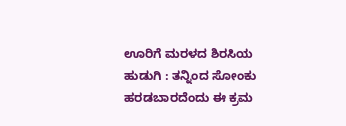ಊರಿಗೆ ಮರಳದ ಶಿರಸಿಯ ಹುಡುಗಿ : ತನ್ನಿಂದ ಸೋಂಕು ಹರಡಬಾರದೆಂದು ಈ ಕ್ರಮ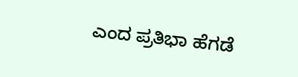ಎಂದ ಪ್ರತಿಭಾ ಹೆಗಡೆ